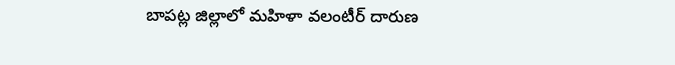బాపట్ల జిల్లాలో మహిళా వలంటీర్ దారుణ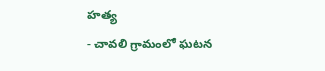హత్య
- చావలి గ్రామంలో ఘటన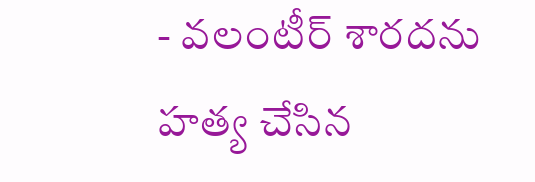- వలంటీర్ శారదను హత్య చేసిన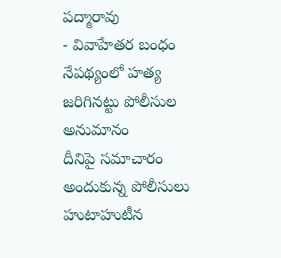పద్మారావు
- వివాహేతర బంధం నేపథ్యంలో హత్య జరిగినట్టు పోలీసుల అనుమానం
దీనిపై సమాచారం అందుకున్న పోలీసులు హుటాహుటీన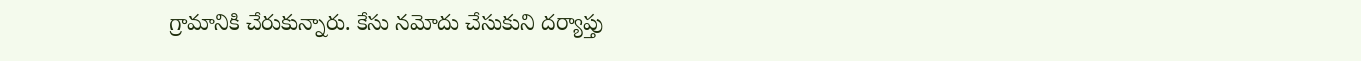గ్రామానికి చేరుకున్నారు. కేసు నమోదు చేసుకుని దర్యాప్తు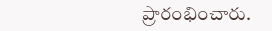ప్రారంభించారు.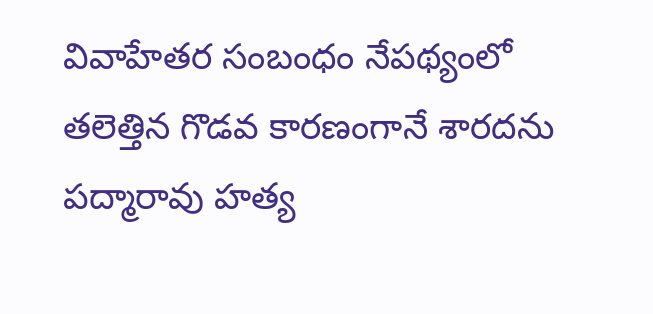వివాహేతర సంబంధం నేపథ్యంలో తలెత్తిన గొడవ కారణంగానే శారదను పద్మారావు హత్య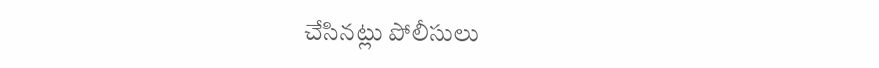చేసినట్లు పోలీసులు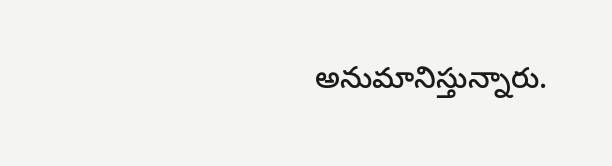అనుమానిస్తున్నారు.